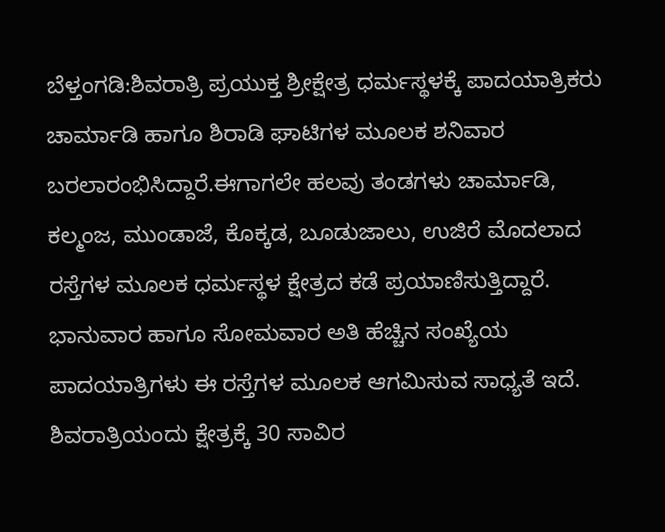ಬೆಳ್ತಂಗಡಿ:ಶಿವರಾತ್ರಿ ಪ್ರಯುಕ್ತ ಶ್ರೀಕ್ಷೇತ್ರ ಧರ್ಮಸ್ಥಳಕ್ಕೆ ಪಾದಯಾತ್ರಿಕರು ಚಾರ್ಮಾಡಿ ಹಾಗೂ ಶಿರಾಡಿ ಘಾಟಿಗಳ ಮೂಲಕ ಶನಿವಾರ ಬರಲಾರಂಭಿಸಿದ್ದಾರೆ.ಈಗಾಗಲೇ ಹಲವು ತಂಡಗಳು ಚಾರ್ಮಾಡಿ, ಕಲ್ಮಂಜ, ಮುಂಡಾಜೆ, ಕೊಕ್ಕಡ, ಬೂಡುಜಾಲು, ಉಜಿರೆ ಮೊದಲಾದ ರಸ್ತೆಗಳ ಮೂಲಕ ಧರ್ಮಸ್ಥಳ ಕ್ಷೇತ್ರದ ಕಡೆ ಪ್ರಯಾಣಿಸುತ್ತಿದ್ದಾರೆ.
ಭಾನುವಾರ ಹಾಗೂ ಸೋಮವಾರ ಅತಿ ಹೆಚ್ಚಿನ ಸಂಖ್ಯೆಯ ಪಾದಯಾತ್ರಿಗಳು ಈ ರಸ್ತೆಗಳ ಮೂಲಕ ಆಗಮಿಸುವ ಸಾಧ್ಯತೆ ಇದೆ. ಶಿವರಾತ್ರಿಯಂದು ಕ್ಷೇತ್ರಕ್ಕೆ 30 ಸಾವಿರ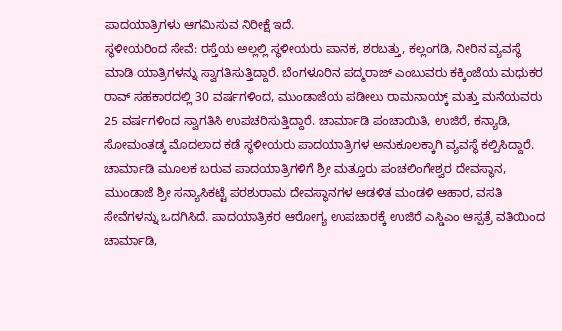ಪಾದಯಾತ್ರಿಗಳು ಆಗಮಿಸುವ ನಿರೀಕ್ಷೆ ಇದೆ.
ಸ್ಥಳೀಯರಿಂದ ಸೇವೆ: ರಸ್ತೆಯ ಅಲ್ಲಲ್ಲಿ ಸ್ಥಳೀಯರು ಪಾನಕ, ಶರಬತ್ತು, ಕಲ್ಲಂಗಡಿ, ನೀರಿನ ವ್ಯವಸ್ಥೆ ಮಾಡಿ ಯಾತ್ರಿಗಳನ್ನು ಸ್ವಾಗತಿಸುತ್ತಿದ್ದಾರೆ. ಬೆಂಗಳೂರಿನ ಪದ್ಮರಾಜ್ ಎಂಬುವರು ಕಕ್ಕಿಂಜೆಯ ಮಧುಕರ ರಾವ್ ಸಹಕಾರದಲ್ಲಿ 30 ವರ್ಷಗಳಿಂದ, ಮುಂಡಾಜೆಯ ಪಡೀಲು ರಾಮನಾಯ್ಕ್ ಮತ್ತು ಮನೆಯವರು 25 ವರ್ಷಗಳಿಂದ ಸ್ವಾಗತಿಸಿ ಉಪಚರಿಸುತ್ತಿದ್ದಾರೆ. ಚಾರ್ಮಾಡಿ ಪಂಚಾಯಿತಿ, ಉಜಿರೆ, ಕನ್ಯಾಡಿ, ಸೋಮಂತಡ್ಕ ಮೊದಲಾದ ಕಡೆ ಸ್ಥಳೀಯರು ಪಾದಯಾತ್ರಿಗಳ ಅನುಕೂಲಕ್ಕಾಗಿ ವ್ಯವಸ್ಥೆ ಕಲ್ಪಿಸಿದ್ದಾರೆ.
ಚಾರ್ಮಾಡಿ ಮೂಲಕ ಬರುವ ಪಾದಯಾತ್ರಿಗಳಿಗೆ ಶ್ರೀ ಮತ್ತೂರು ಪಂಚಲಿಂಗೇಶ್ವರ ದೇವಸ್ಥಾನ, ಮುಂಡಾಜೆ ಶ್ರೀ ಸನ್ಯಾಸಿಕಟ್ಟೆ ಪರಶುರಾಮ ದೇವಸ್ಥಾನಗಳ ಆಡಳಿತ ಮಂಡಳಿ ಆಹಾರ, ವಸತಿ ಸೇವೆಗಳನ್ನು ಒದಗಿಸಿದೆ. ಪಾದಯಾತ್ರಿಕರ ಆರೋಗ್ಯ ಉಪಚಾರಕ್ಕೆ ಉಜಿರೆ ಎಸ್ಡಿಎಂ ಆಸ್ಪತ್ರೆ ವತಿಯಿಂದ ಚಾರ್ಮಾಡಿ,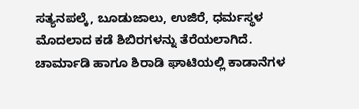ಸತ್ಯನಪಲ್ಕೆ, ಬೂಡುಜಾಲು, ಉಜಿರೆ, ಧರ್ಮಸ್ಥಳ ಮೊದಲಾದ ಕಡೆ ಶಿಬಿರಗಳನ್ನು ತೆರೆಯಲಾಗಿದೆ. ಚಾರ್ಮಾಡಿ ಹಾಗೂ ಶಿರಾಡಿ ಘಾಟಿಯಲ್ಲಿ ಕಾಡಾನೆಗಳ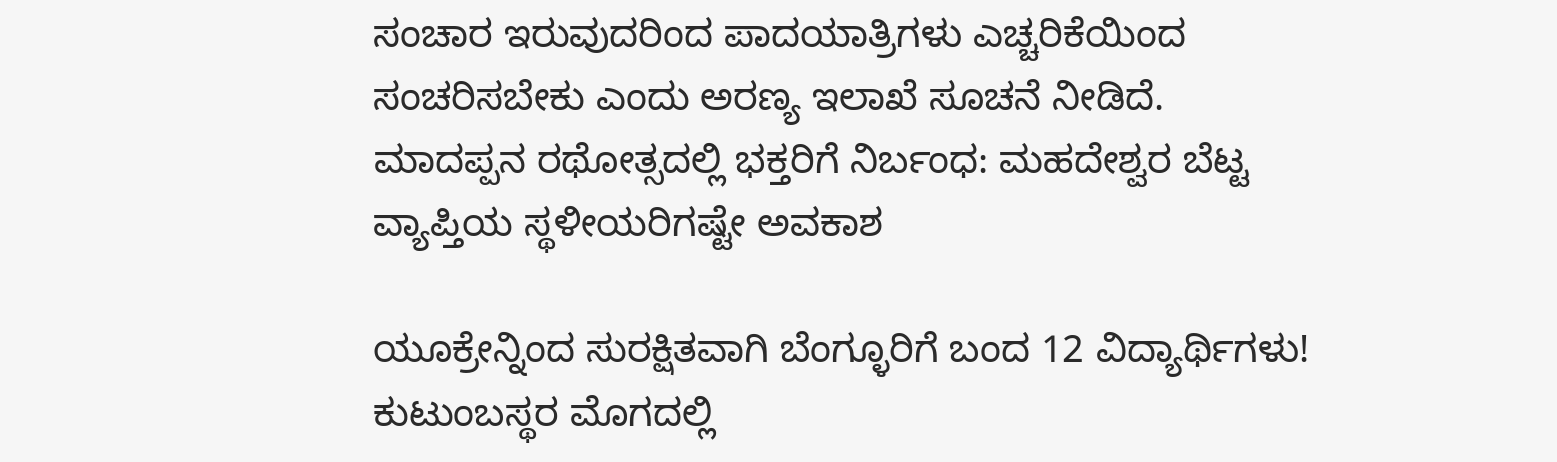ಸಂಚಾರ ಇರುವುದರಿಂದ ಪಾದಯಾತ್ರಿಗಳು ಎಚ್ಚರಿಕೆಯಿಂದ ಸಂಚರಿಸಬೇಕು ಎಂದು ಅರಣ್ಯ ಇಲಾಖೆ ಸೂಚನೆ ನೀಡಿದೆ.
ಮಾದಪ್ಪನ ರಥೋತ್ಸದಲ್ಲಿ ಭಕ್ತರಿಗೆ ನಿರ್ಬಂಧ: ಮಹದೇಶ್ವರ ಬೆಟ್ಟ ವ್ಯಾಪ್ತಿಯ ಸ್ಥಳೀಯರಿಗಷ್ಟೇ ಅವಕಾಶ

ಯೂಕ್ರೇನ್ನಿಂದ ಸುರಕ್ಷಿತವಾಗಿ ಬೆಂಗ್ಳೂರಿಗೆ ಬಂದ 12 ವಿದ್ಯಾರ್ಥಿಗಳು! ಕುಟುಂಬಸ್ಥರ ಮೊಗದಲ್ಲಿ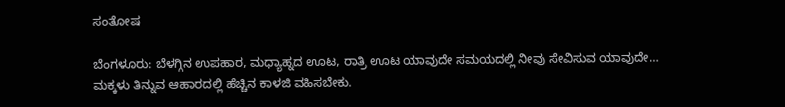ಸಂತೋಷ

ಬೆಂಗಳೂರು: ಬೆಳಗ್ಗಿನ ಉಪಹಾರ, ಮಧ್ಯಾಹ್ನದ ಊಟ, ರಾತ್ರಿ ಊಟ ಯಾವುದೇ ಸಮಯದಲ್ಲಿ ನೀವು ಸೇವಿಸುವ ಯಾವುದೇ…
ಮಕ್ಕಳು ತಿನ್ನುವ ಆಹಾರದಲ್ಲಿ ಹೆಚ್ಚಿನ ಕಾಳಜಿ ವಹಿಸಬೇಕು.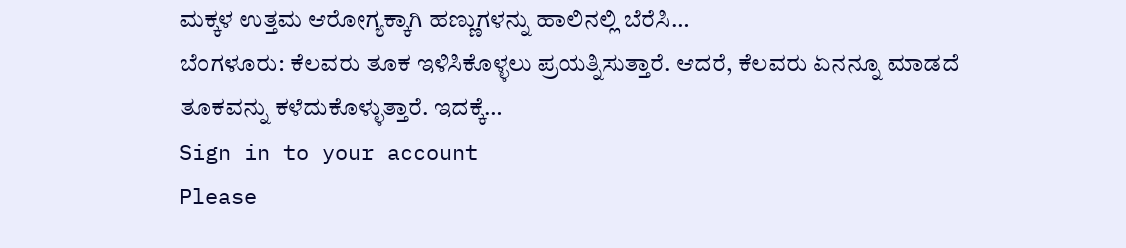ಮಕ್ಕಳ ಉತ್ತಮ ಆರೋಗ್ಯಕ್ಕಾಗಿ ಹಣ್ಣುಗಳನ್ನು ಹಾಲಿನಲ್ಲಿ ಬೆರೆಸಿ…
ಬೆಂಗಳೂರು: ಕೆಲವರು ತೂಕ ಇಳಿಸಿಕೊಳ್ಳಲು ಪ್ರಯತ್ನಿಸುತ್ತಾರೆ. ಆದರೆ, ಕೆಲವರು ಏನನ್ನೂ ಮಾಡದೆ ತೂಕವನ್ನು ಕಳೆದುಕೊಳ್ಳುತ್ತಾರೆ. ಇದಕ್ಕೆ…
Sign in to your account
Please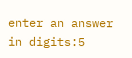enter an answer in digits:5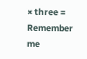× three =
Remember me